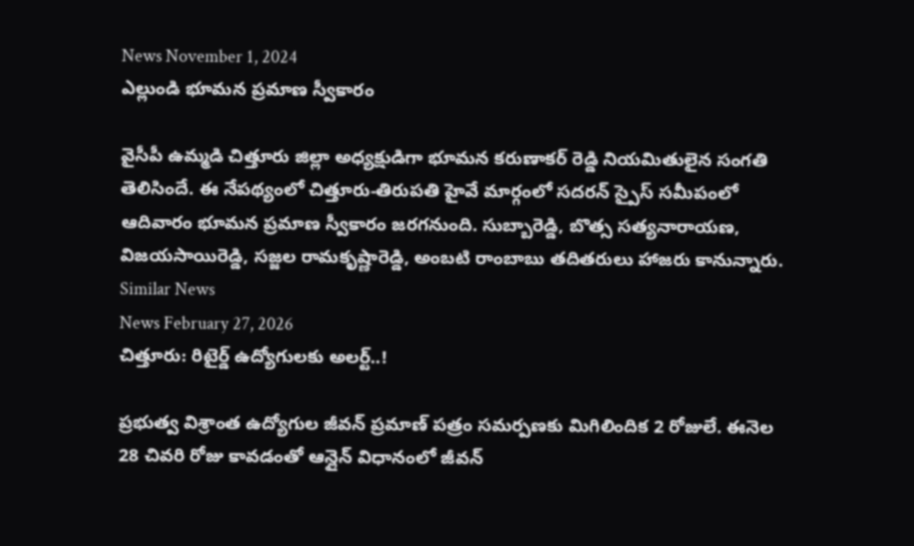News November 1, 2024
ఎల్లుండి భూమన ప్రమాణ స్వీకారం

వైసీపీ ఉమ్మడి చిత్తూరు జిల్లా అధ్యక్షుడిగా భూమన కరుణాకర్ రెడ్డి నియమితులైన సంగతి తెలిసిందే. ఈ నేపథ్యంలో చిత్తూరు-తిరుపతి హైవే మార్గంలో సదరన్ స్పైస్ సమీపంలో ఆదివారం భూమన ప్రమాణ స్వీకారం జరగనుంది. సుబ్బారెడ్డి, బొత్స సత్యనారాయణ, విజయసాయిరెడ్డి, సజ్జల రామకృష్ణారెడ్డి, అంబటి రాంబాబు తదితరులు హాజరు కానున్నారు.
Similar News
News February 27, 2026
చిత్తూరు: రిటైర్డ్ ఉద్యోగులకు అలర్ట్..!

ప్రభుత్వ విశ్రాంత ఉద్యోగుల జీవన్ ప్రమాణ్ పత్రం సమర్పణకు మిగిలిందిక 2 రోజులే. ఈనెల 28 చివరి రోజు కావడంతో ఆన్లైన్ విధానంలో జీవన్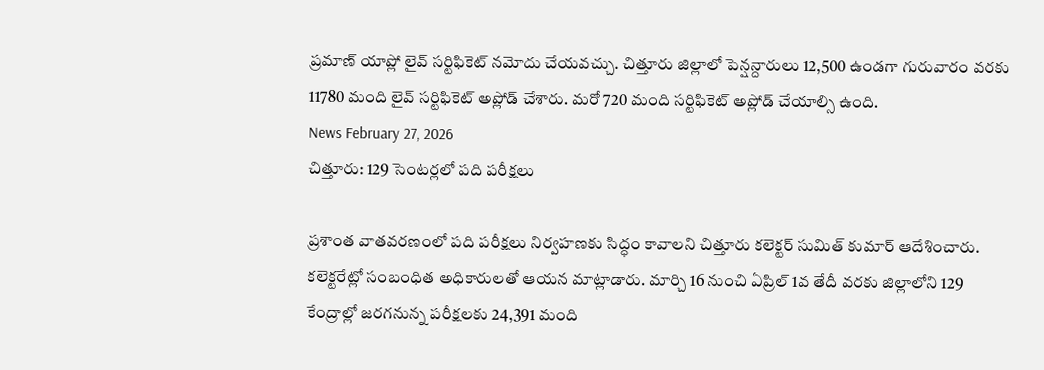ప్రమాణ్ యాప్లో లైవ్ సర్టిఫికెట్ నమోదు చేయవచ్చు. చిత్తూరు జిల్లాలో పెన్షన్దారులు 12,500 ఉండగా గురువారం వరకు 11780 మంది లైవ్ సర్టిఫికెట్ అప్లోడ్ చేశారు. మరో 720 మంది సర్టిఫికెట్ అప్లోడ్ చేయాల్సి ఉంది.
News February 27, 2026
చిత్తూరు: 129 సెంటర్లలో పది పరీక్షలు

ప్రశాంత వాతవరణంలో పది పరీక్షలు నిర్వహణకు సిద్ధం కావాలని చిత్తూరు కలెక్టర్ సుమిత్ కుమార్ ఆదేశించారు. కలెక్టరేట్లో సంబంధిత అధికారులతో ఆయన మాట్లాడారు. మార్చి 16 నుంచి ఏప్రిల్ 1వ తేదీ వరకు జిల్లాలోని 129 కేంద్రాల్లో జరగనున్న పరీక్షలకు 24,391 మంది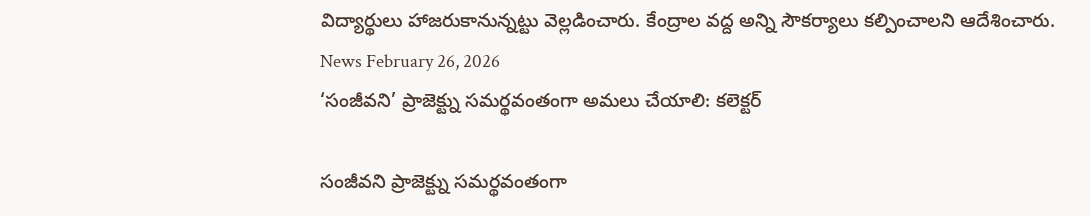విద్యార్థులు హాజరుకానున్నట్టు వెల్లడించారు. కేంద్రాల వద్ద అన్ని సౌకర్యాలు కల్పించాలని ఆదేశించారు.
News February 26, 2026
‘సంజీవని’ ప్రాజెక్ట్ను సమర్థవంతంగా అమలు చేయాలి: కలెక్టర్

సంజీవని ప్రాజెక్ట్ను సమర్థవంతంగా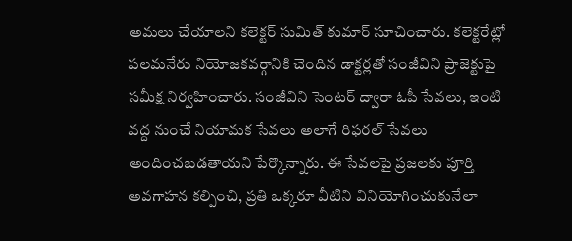అమలు చేయాలని కలెక్టర్ సుమిత్ కుమార్ సూచించారు. కలెక్టరేట్లో పలమనేరు నియోజకవర్గానికి చెందిన డాక్టర్లతో సంజీవిని ప్రాజెక్టుపై సమీక్ష నిర్వహించారు. సంజీవిని సెంటర్ ద్వారా ఓపీ సేవలు, ఇంటి వద్ద నుంచే నియామక సేవలు అలాగే రిఫరల్ సేవలు అందించబడతాయని పేర్కొన్నారు. ఈ సేవలపై ప్రజలకు పూర్తి అవగాహన కల్పించి, ప్రతి ఒక్కరూ వీటిని వినియోగించుకునేలా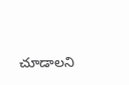చూడాలని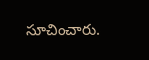సూచించారు.